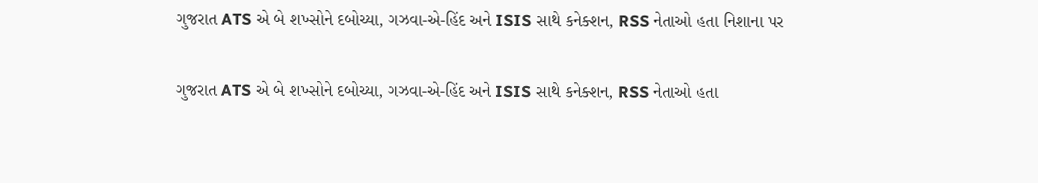ગુજરાત ATS એ બે શખ્સોને દબોચ્યા, ગઝવા-એ-હિંદ અને ISIS સાથે કનેક્શન, RSS નેતાઓ હતા નિશાના પર

ગુજરાત ATS એ બે શખ્સોને દબોચ્યા, ગઝવા-એ-હિંદ અને ISIS સાથે કનેક્શન, RSS નેતાઓ હતા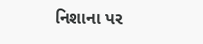નિશાના પર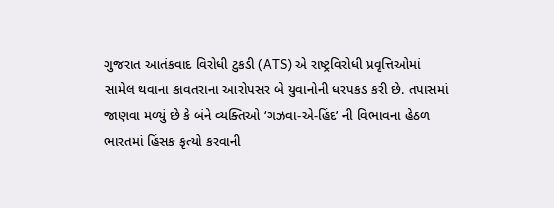ગુજરાત આતંકવાદ વિરોધી ટુકડી (ATS) એ રાષ્ટ્રવિરોધી પ્રવૃત્તિઓમાં સામેલ થવાના કાવતરાના આરોપસર બે યુવાનોની ધરપકડ કરી છે. તપાસમાં જાણવા મળ્યું છે કે બંને વ્યક્તિઓ ‘ગઝવા-એ-હિંદ’ ની વિભાવના હેઠળ ભારતમાં હિંસક કૃત્યો કરવાની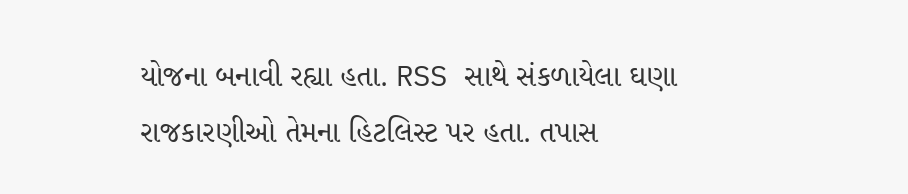યોજના બનાવી રહ્યા હતા. RSS સાથે સંકળાયેલા ઘણા રાજકારણીઓ તેમના હિટલિસ્ટ પર હતા. તપાસ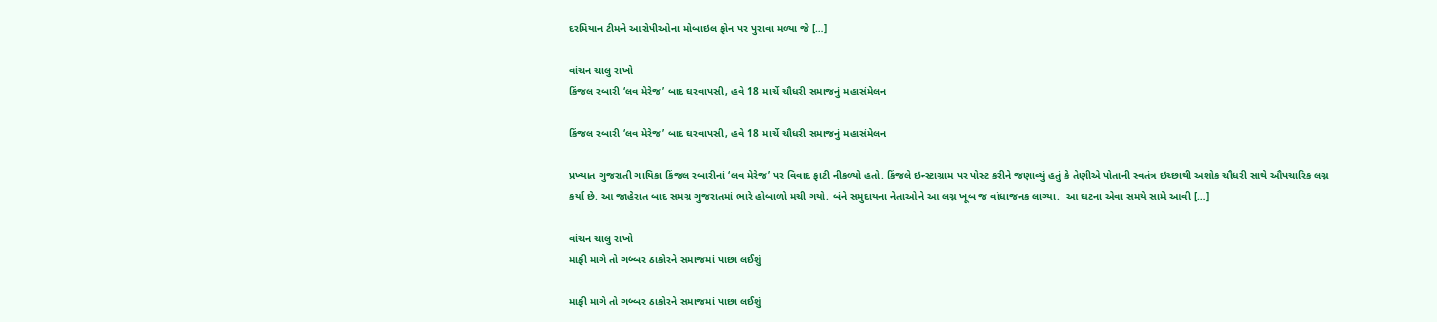દરમિયાન ટીમને આરોપીઓના મોબાઇલ ફોન પર પુરાવા મળ્યા જે […]

વાંચન ચાલુ રાખો
કિંજલ રબારી ‘લવ મેરેજ’ બાદ ઘરવાપસી, હવે 18 માર્ચે ચૌધરી સમાજનું મહાસંમેલન

કિંજલ રબારી ‘લવ મેરેજ’ બાદ ઘરવાપસી, હવે 18 માર્ચે ચૌધરી સમાજનું મહાસંમેલન

પ્રખ્યાત ગુજરાતી ગાયિકા કિંજલ રબારીનાં ‘લવ મેરેજ’ પર વિવાદ ફાટી નીકળ્યો હતો. કિંજલે ઇન્સ્ટાગ્રામ પર પોસ્ટ કરીને જણાવ્યું હતું કે તેણીએ પોતાની સ્વતંત્ર ઇચ્છાથી અશોક ચૌધરી સાથે ઔપચારિક લગ્ન કર્યા છે. આ જાહેરાત બાદ સમગ્ર ગુજરાતમાં ભારે હોબાળો મચી ગયો. બંને સમુદાયના નેતાઓને આ લગ્ન ખૂબ જ વાંધાજનક લાગ્યા.  આ ઘટના એવા સમયે સામે આવી […]

વાંચન ચાલુ રાખો
માફી માગે તો ગબ્બર ઠાકોરને સમાજમાં પાછા લઈશું

માફી માગે તો ગબ્બર ઠાકોરને સમાજમાં પાછા લઈશું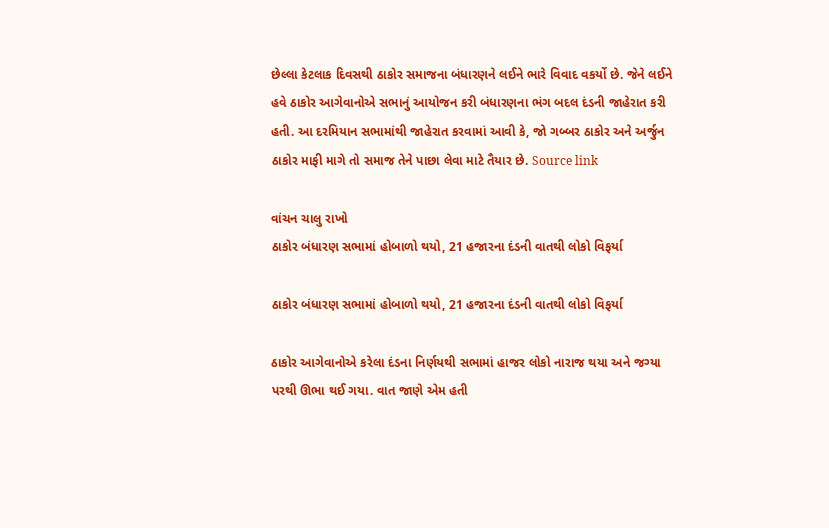છેલ્લા કેટલાક દિવસથી ઠાકોર સમાજના બંધારણને લઈને ભારે વિવાદ વકર્યો છે. જેને લઈને હવે ઠાકોર આગેવાનોએ સભાનું આયોજન કરી બંધારણના ભંગ બદલ દંડની જાહેરાત કરી હતી. આ દરમિયાન સભામાંથી જાહેરાત કરવામાં આવી કે, જો ગબ્બર ઠાકોર અને અર્જુન ઠાકોર માફી માગે તો સમાજ તેને પાછા લેવા માટે તૈયાર છે. Source link

વાંચન ચાલુ રાખો
ઠાકોર બંધારણ સભામાં હોબાળો થયો, 21 હજારના દંડની વાતથી લોકો વિફર્યા

ઠાકોર બંધારણ સભામાં હોબાળો થયો, 21 હજારના દંડની વાતથી લોકો વિફર્યા

ઠાકોર આગેવાનોએ કરેલા દંડના નિર્ણયથી સભામાં હાજર લોકો નારાજ થયા અને જગ્યા પરથી ઊભા થઈ ગયા. વાત જાણે એમ હતી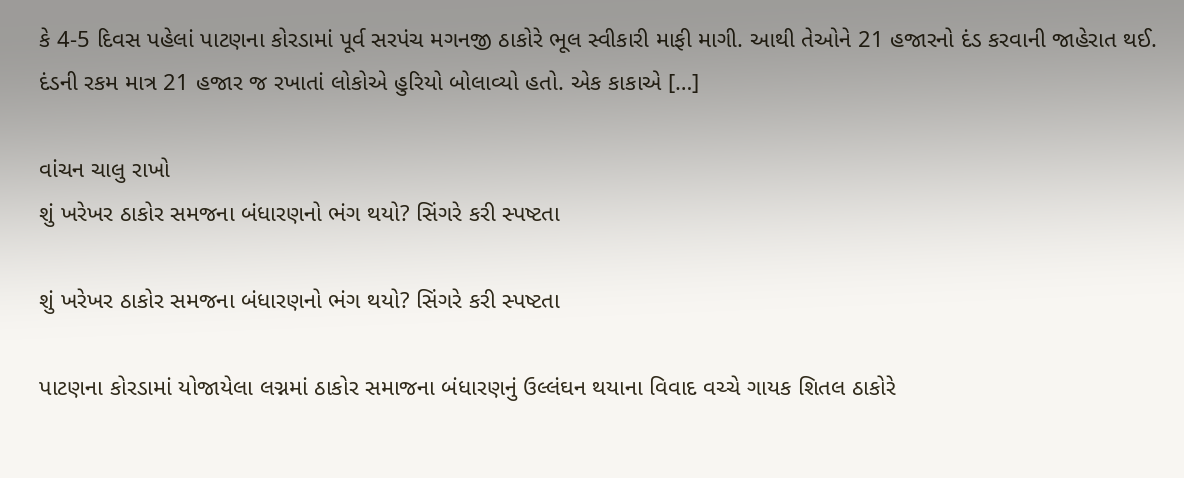કે 4-5 દિવસ પહેલાં પાટણના કોરડામાં પૂર્વ સરપંચ મગનજી ઠાકોરે ભૂલ સ્વીકારી માફી માગી. આથી તેઓને 21 હજારનો દંડ કરવાની જાહેરાત થઈ. દંડની રકમ માત્ર 21 હજાર જ રખાતાં લોકોએ હુરિયો બોલાવ્યો હતો. એક કાકાએ […]

વાંચન ચાલુ રાખો
શું ખરેખર ઠાકોર સમજના બંધારણનો ભંગ થયો? સિંગરે કરી સ્પષ્ટતા

શું ખરેખર ઠાકોર સમજના બંધારણનો ભંગ થયો? સિંગરે કરી સ્પષ્ટતા

પાટણના કોરડામાં યોજાયેલા લગ્નમાં ઠાકોર સમાજના બંધારણનું ઉલ્લંઘન થયાના વિવાદ વચ્ચે ગાયક શિતલ ઠાકોરે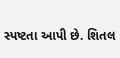સ્પષ્ટતા આપી છે. શિતલ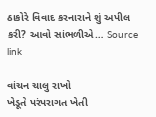ઠાકોરે વિવાદ કરનારાને શું અપીલ કરી? આવો સાંભળીએ… Source link

વાંચન ચાલુ રાખો
ખેડૂતે પરંપરાગત ખેતી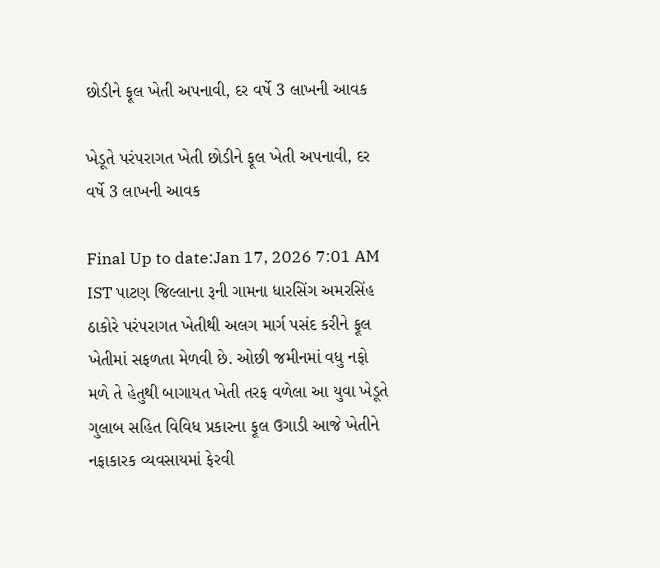છોડીને ફૂલ ખેતી અપનાવી, દર વર્ષે 3 લાખની આવક

ખેડૂતે પરંપરાગત ખેતી છોડીને ફૂલ ખેતી અપનાવી, દર વર્ષે 3 લાખની આવક

Final Up to date:Jan 17, 2026 7:01 AM IST પાટણ જિલ્લાના રૂની ગામના ધારસિંગ અમરસિંહ ઠાકોરે પરંપરાગત ખેતીથી અલગ માર્ગ પસંદ કરીને ફૂલ ખેતીમાં સફળતા મેળવી છે. ઓછી જમીનમાં વધુ નફો મળે તે હેતુથી બાગાયત ખેતી તરફ વળેલા આ યુવા ખેડૂતે ગુલાબ સહિત વિવિધ પ્રકારના ફૂલ ઉગાડી આજે ખેતીને નફાકારક વ્યવસાયમાં ફેરવી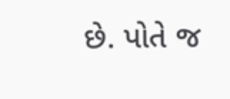છે. પોતે જ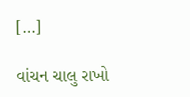[…]

વાંચન ચાલુ રાખો